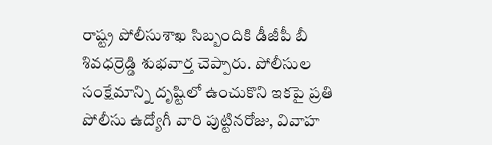రాష్ట్ర పోలీసుశాఖ సిబ్బందికి డీజీపీ బీ శివధర్రెడ్డి శుభవార్త చెప్పారు. పోలీసుల సంక్షేమాన్ని దృష్టిలో ఉంచుకొని ఇకపై ప్రతి పోలీసు ఉద్యోగీ వారి పుట్టినరోజు, వివాహ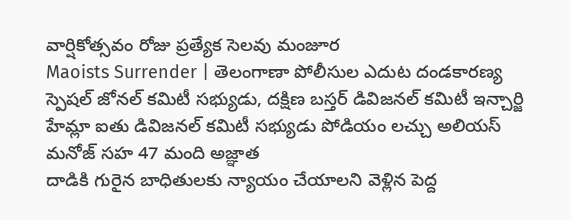వార్షికోత్సవం రోజు ప్రత్యేక సెలవు మంజూర
Maoists Surrender | తెలంగాణా పోలీసుల ఎదుట దండకారణ్య స్పెషల్ జోనల్ కమిటీ సభ్యుడు, దక్షిణ బస్తర్ డివిజనల్ కమిటీ ఇన్చార్జి హేమ్లా ఐతు డివిజనల్ కమిటీ సభ్యుడు పోడియం లచ్చు అలియస్ మనోజ్ సహ 47 మంది అజ్ఞాత
దాడికి గురైన బాధితులకు న్యాయం చేయాలని వెళ్లిన పెద్ద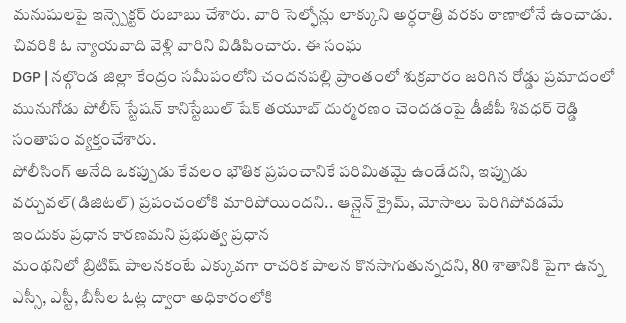మనుషులపై ఇన్స్పెక్టర్ రుబాబు చేశారు. వారి సెల్ఫోన్లు లాక్కుని అర్ధరాత్రి వరకు ఠాణాలోనే ఉంచాడు. చివరికి ఓ న్యాయవాది వెళ్లి వారిని విడిపించారు. ఈ సంఘ
DGP | నల్గొండ జిల్లా కేంద్రం సమీపంలోని చందనపల్లి ప్రాంతంలో శుక్రవారం జరిగిన రోడ్డు ప్రమాదంలో మునుగోడు పోలీస్ స్టేషన్ కానిస్టేబుల్ షేక్ తయూబ్ దుర్మరణం చెందడంపై డీజీపీ శివధర్ రెడ్డి సంతాపం వ్యక్తంచేశారు.
పోలీసింగ్ అనేది ఒకప్పుడు కేవలం భౌతిక ప్రపంచానికే పరిమితమై ఉండేదని, ఇప్పుడు వర్చువల్(డిజిటల్) ప్రపంచంలోకి మారిపోయిందని.. ఆన్లైన్ క్రైమ్, మోసాలు పెరిగిపోవడమే ఇందుకు ప్రధాన కారణమని ప్రభుత్వ ప్రధాన
మంథనిలో బ్రిటిష్ పాలనకంటే ఎక్కువగా రాచరిక పాలన కొనసాగుతున్నదని, 80 శాతానికి పైగా ఉన్న ఎస్సీ, ఎస్టీ, బీసీల ఓట్ల ద్వారా అధికారంలోకి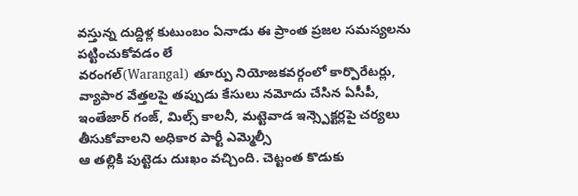వస్తున్న దుద్దిళ్ల కుటుంబం ఏనాడు ఈ ప్రాంత ప్రజల సమస్యలను పట్టించుకోవడం లే
వరంగల్(Warangal) తూర్పు నియోజకవర్గంలో కార్పొరేటర్లు, వ్యాపార వేత్తలపై తప్పుడు కేసులు నమోదు చేసిన ఏసీపీ, ఇంతేజార్ గంజ్, మిల్స్ కాలనీ, మట్టెవాడ ఇన్స్పెక్టర్లపై చర్యలు తీసుకోవాలని అధికార పార్టీ ఎమ్మెల్సీ
ఆ తల్లికి పుట్టెడు దుఃఖం వచ్చింది. చెట్టంత కొడుకు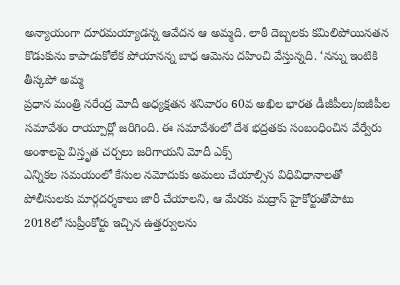అన్యాయంగా దూరమయ్యాడన్న ఆవేదన ఆ అమ్మది. లాఠీ దెబ్బలకు కమిలిపోయినతన కొడుకును కాపాడుకోలేక పోయానన్న బాధ ఆమెను దహించి వేస్తున్నది. ‘నన్ను ఇంటికి తీస్కపో అమ్మ
ప్రధాన మంత్రి నరేంద్ర మోదీ అధ్యక్షతన శనివారం 60వ అఖిల భారత డీజీపీలు/ఐజీపీల సమావేశం రాయ్పూర్లో జరిగింది. ఈ సమావేశంలో దేశ భద్రతకు సంబంధించిన వేర్వేరు అంశాలపై విస్తృత చర్చలు జరిగాయని మోదీ ఎక్స్
ఎన్నికల సమయంలో కేసుల నమోదుకు అమలు చేయాల్సిన విధివిధానాలతో పోలీసులకు మార్గదర్శకాలు జారీ చేయాలని, ఆ మేరకు మద్రాస్ హైకోర్టుతోపాటు 2018లో సుప్రీంకోర్టు ఇచ్చిన ఉత్తర్వులను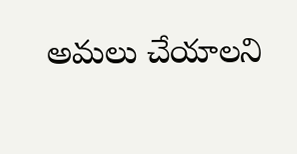అమలు చేయాలని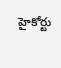హైకోర్టు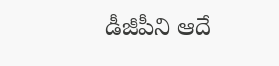డీజీపీని ఆదే